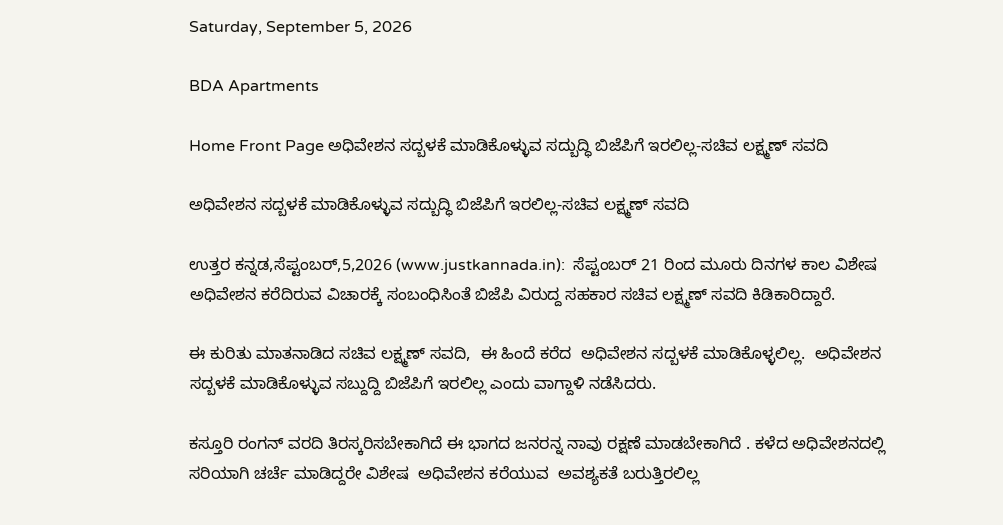Saturday, September 5, 2026

BDA Apartments

Home Front Page ಅಧಿವೇಶನ ಸದ್ಬಳಕೆ ಮಾಡಿಕೊಳ್ಳುವ ಸದ್ಬುದ್ಧಿ ಬಿಜೆಪಿಗೆ ಇರಲಿಲ್ಲ-ಸಚಿವ ಲಕ್ಷ್ಮಣ್ ಸವದಿ

ಅಧಿವೇಶನ ಸದ್ಬಳಕೆ ಮಾಡಿಕೊಳ್ಳುವ ಸದ್ಬುದ್ಧಿ ಬಿಜೆಪಿಗೆ ಇರಲಿಲ್ಲ-ಸಚಿವ ಲಕ್ಷ್ಮಣ್ ಸವದಿ

ಉತ್ತರ ಕನ್ನಡ,ಸೆಪ್ಟಂಬರ್,5,2026 (www.justkannada.in):  ಸೆಪ್ಟಂಬರ್ 21 ರಿಂದ ಮೂರು ದಿನಗಳ ಕಾಲ ವಿಶೇಷ ಅಧಿವೇಶನ ಕರೆದಿರುವ ವಿಚಾರಕ್ಕೆ ಸಂಬಂಧಿಸಿಂತೆ ಬಿಜೆಪಿ ವಿರುದ್ದ ಸಹಕಾರ ಸಚಿವ ಲಕ್ಷ್ಮಣ್ ಸವದಿ ಕಿಡಿಕಾರಿದ್ದಾರೆ.

ಈ ಕುರಿತು ಮಾತನಾಡಿದ ಸಚಿವ ಲಕ್ಷ್ಮಣ್ ಸವದಿ,  ಈ ಹಿಂದೆ ಕರೆದ  ಅಧಿವೇಶನ ಸದ್ಬಳಕೆ ಮಾಡಿಕೊಳ್ಳಲಿಲ್ಲ.  ಅಧಿವೇಶನ ಸದ್ಬಳಕೆ ಮಾಡಿಕೊಳ್ಳುವ ಸಬ್ದುದ್ದಿ ಬಿಜೆಪಿಗೆ ಇರಲಿಲ್ಲ ಎಂದು ವಾಗ್ದಾಳಿ ನಡೆಸಿದರು.

ಕಸ್ತೂರಿ ರಂಗನ್ ವರದಿ ತಿರಸ್ಕರಿಸಬೇಕಾಗಿದೆ ಈ ಭಾಗದ ಜನರನ್ನ ನಾವು ರಕ್ಷಣೆ ಮಾಡಬೇಕಾಗಿದೆ . ಕಳೆದ ಅಧಿವೇಶನದಲ್ಲಿ ಸರಿಯಾಗಿ ಚರ್ಚೆ ಮಾಡಿದ್ದರೇ ವಿಶೇಷ  ಅಧಿವೇಶನ ಕರೆಯುವ  ಅವಶ್ಯಕತೆ ಬರುತ್ತಿರಲಿಲ್ಲ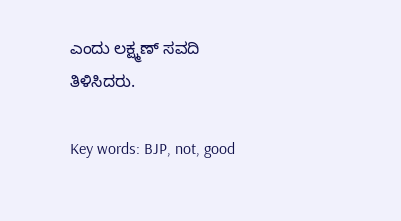ಎಂದು ಲಕ್ಷ್ಮಣ್ ಸವದಿ ತಿಳಿಸಿದರು.

Key words: BJP, not, good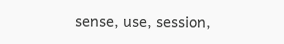sense, use, session,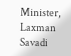Minister, Laxman Savadi